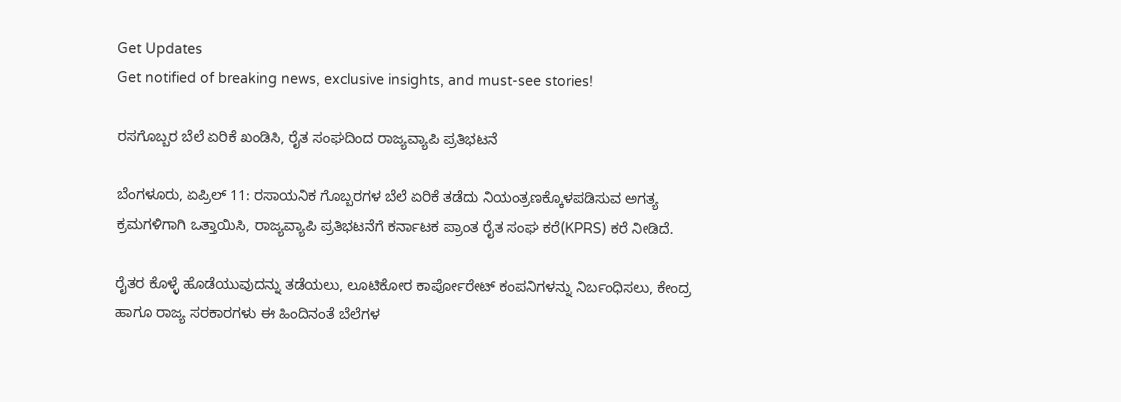Get Updates
Get notified of breaking news, exclusive insights, and must-see stories!

ರಸಗೊಬ್ಬರ ಬೆಲೆ ಏರಿಕೆ ಖಂಡಿಸಿ, ರೈತ ಸಂಘದಿಂದ ರಾಜ್ಯವ್ಯಾಪಿ ಪ್ರತಿಭಟನೆ

ಬೆಂಗಳೂರು, ಏಪ್ರಿಲ್ 11: ರಸಾಯನಿಕ ಗೊಬ್ಬರಗಳ ಬೆಲೆ ಏರಿಕೆ ತಡೆದು ನಿಯಂತ್ರಣಕ್ಕೊಳಪಡಿಸುವ ಅಗತ್ಯ ಕ್ರಮಗಳಿಗಾಗಿ ಒತ್ತಾಯಿಸಿ, ರಾಜ್ಯವ್ಯಾಪಿ ಪ್ರತಿಭಟನೆಗೆ ಕರ್ನಾಟಕ ಪ್ರಾಂತ ರೈತ ಸಂಘ ಕರೆ(KPRS) ಕರೆ ನೀಡಿದೆ.

ರೈತರ ಕೊಳ್ಳೆ ಹೊಡೆಯುವುದನ್ನು ತಡೆಯಲು, ಲೂಟಿಕೋರ ಕಾರ್ಪೋರೇಟ್ ಕಂಪನಿಗಳನ್ನು ನಿರ್ಬಂಧಿಸಲು, ಕೇಂದ್ರ ಹಾಗೂ ರಾಜ್ಯ ಸರಕಾರಗಳು ಈ ಹಿಂದಿನಂತೆ ಬೆಲೆಗಳ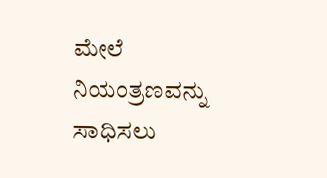ಮೇಲೆ ನಿಯಂತ್ರಣವನ್ನು ಸಾಧಿಸಲು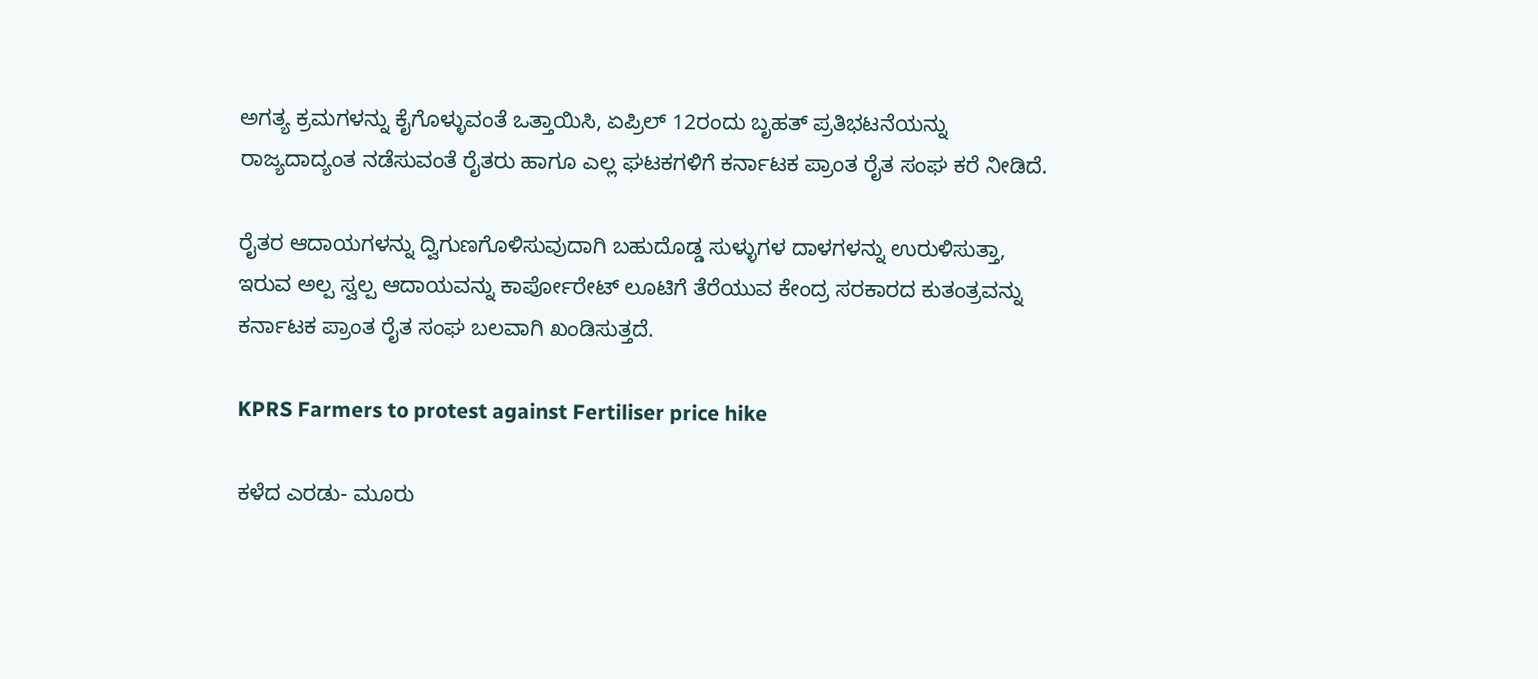ಅಗತ್ಯ ಕ್ರಮಗಳನ್ನು ಕೈಗೊಳ್ಳುವಂತೆ ಒತ್ತಾಯಿಸಿ, ಏಪ್ರಿಲ್ 12ರಂದು ಬೃಹತ್ ಪ್ರತಿಭಟನೆಯನ್ನು ರಾಜ್ಯದಾದ್ಯಂತ ನಡೆಸುವಂತೆ ರೈತರು ಹಾಗೂ ಎಲ್ಲ ಘಟಕಗಳಿಗೆ ಕರ್ನಾಟಕ ಪ್ರಾಂತ ರೈತ ಸಂಘ ಕರೆ ನೀಡಿದೆ.

ರೈತರ ಆದಾಯಗಳನ್ನು ದ್ವಿಗುಣಗೊಳಿಸುವುದಾಗಿ ಬಹುದೊಡ್ಡ ಸುಳ್ಳುಗಳ ದಾಳಗಳನ್ನು ಉರುಳಿಸುತ್ತಾ, ಇರುವ ಅಲ್ಪ ಸ್ವಲ್ಪ ಆದಾಯವನ್ನು ಕಾರ್ಪೋರೇಟ್ ಲೂಟಿಗೆ ತೆರೆಯುವ ಕೇಂದ್ರ ಸರಕಾರದ ಕುತಂತ್ರವನ್ನು ಕರ್ನಾಟಕ ಪ್ರಾಂತ ರೈತ ಸಂಘ ಬಲವಾಗಿ ಖಂಡಿಸುತ್ತದೆ.

KPRS Farmers to protest against Fertiliser price hike

ಕಳೆದ ಎರಡು- ಮೂರು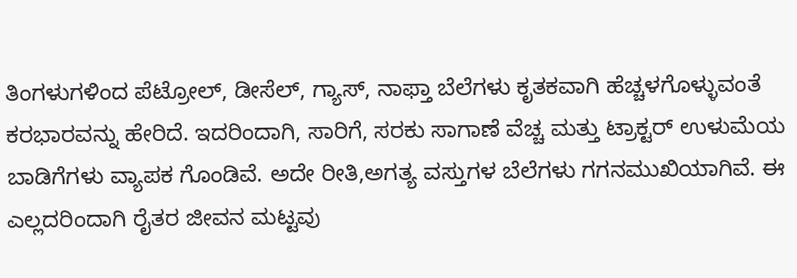ತಿಂಗಳುಗಳಿಂದ ಪೆಟ್ರೋಲ್, ಡೀಸೆಲ್, ಗ್ಯಾಸ್, ನಾಫ್ತಾ ಬೆಲೆಗಳು ಕೃತಕವಾಗಿ ಹೆಚ್ಚಳಗೊಳ್ಳುವಂತೆ ಕರಭಾರವನ್ನು ಹೇರಿದೆ. ಇದರಿಂದಾಗಿ, ಸಾರಿಗೆ, ಸರಕು ಸಾಗಾಣೆ ವೆಚ್ಚ ಮತ್ತು ಟ್ರಾಕ್ಟರ್ ಉಳುಮೆಯ ಬಾಡಿಗೆಗಳು ವ್ಯಾಪಕ ಗೊಂಡಿವೆ. ಅದೇ ರೀತಿ,ಅಗತ್ಯ ವಸ್ತುಗಳ ಬೆಲೆಗಳು ಗಗನಮುಖಿಯಾಗಿವೆ. ಈ ಎಲ್ಲದರಿಂದಾಗಿ ರೈತರ ಜೀವನ ಮಟ್ಟವು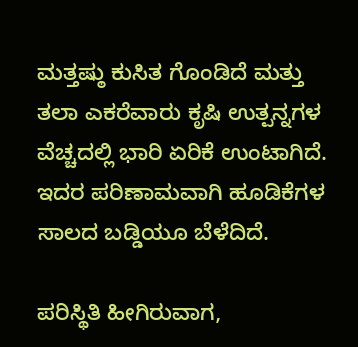ಮತ್ತಷ್ಠು ಕುಸಿತ ಗೊಂಡಿದೆ ಮತ್ತು ತಲಾ ಎಕರೆವಾರು ಕೃಷಿ ಉತ್ಪನ್ನಗಳ ವೆಚ್ಚದಲ್ಲಿ ಭಾರಿ ಏರಿಕೆ ಉಂಟಾಗಿದೆ. ಇದರ ಪರಿಣಾಮವಾಗಿ ಹೂಡಿಕೆಗಳ ಸಾಲದ ಬಡ್ಡಿಯೂ ಬೆಳೆದಿದೆ.

ಪರಿಸ್ಥಿತಿ ಹೀಗಿರುವಾಗ,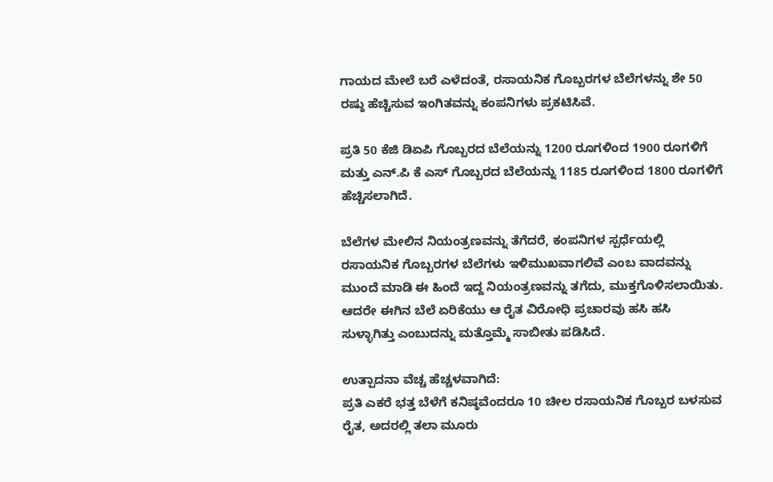ಗಾಯದ ಮೇಲೆ ಬರೆ ಎಳೆದಂತೆ, ರಸಾಯನಿಕ ಗೊಬ್ಬರಗಳ ಬೆಲೆಗಳನ್ನು ಶೇ 50 ರಷ್ಠು ಹೆಚ್ಚಿಸುವ ಇಂಗಿತವನ್ನು ಕಂಪನಿಗಳು ಪ್ರಕಟಿಸಿವೆ.

ಪ್ರತಿ 50 ಕೆಜಿ ಡಿಏಪಿ ಗೊಬ್ಬರದ ಬೆಲೆಯನ್ನು 1200 ರೂಗಳಿಂದ 1900 ರೂಗಳಿಗೆ ಮತ್ತು ಎನ್.ಪಿ ಕೆ ಎಸ್ ಗೊಬ್ಬರದ ಬೆಲೆಯನ್ನು 1185 ರೂಗಳಿಂದ 1800 ರೂಗಳಿಗೆ ಹೆಚ್ಚಿಸಲಾಗಿದೆ.

ಬೆಲೆಗಳ ಮೇಲಿನ ನಿಯಂತ್ರಣವನ್ನು ತೆಗೆದರೆ, ಕಂಪನಿಗಳ ಸ್ಪರ್ಧೆಯಲ್ಲಿ ರಸಾಯನಿಕ ಗೊಬ್ಬರಗಳ ಬೆಲೆಗಳು ಇಳಿಮುಖವಾಗಲಿವೆ ಎಂಬ ವಾದವನ್ನು ಮುಂದೆ ಮಾಡಿ ಈ ಹಿಂದೆ ಇದ್ದ ನಿಯಂತ್ರಣವನ್ನು ತಗೆದು, ಮುಕ್ತಗೊಳಿಸಲಾಯಿತು. ಆದರೇ ಈಗಿನ ಬೆಲೆ ಏರಿಕೆಯು ಆ ರೈತ ವಿರೋಧಿ ಪ್ರಚಾರವು ಹಸಿ ಹಸಿ ಸುಳ್ಳಾಗಿತ್ತು ಎಂಬುದನ್ನು ಮತ್ತೊಮ್ಮೆ ಸಾಬೀತು ಪಡಿಸಿದೆ.

ಉತ್ಪಾದನಾ ವೆಚ್ಚ ಹೆಚ್ಚಳವಾಗಿದೆ:
ಪ್ರತಿ ಎಕರೆ ಭತ್ತ ಬೆಳೆಗೆ ಕನಿಷ್ಠವೆಂದರೂ 10 ಚೀಲ ರಸಾಯನಿಕ ಗೊಬ್ಬರ ಬಳಸುವ ರೈತ, ಅದರಲ್ಲಿ ತಲಾ ಮೂರು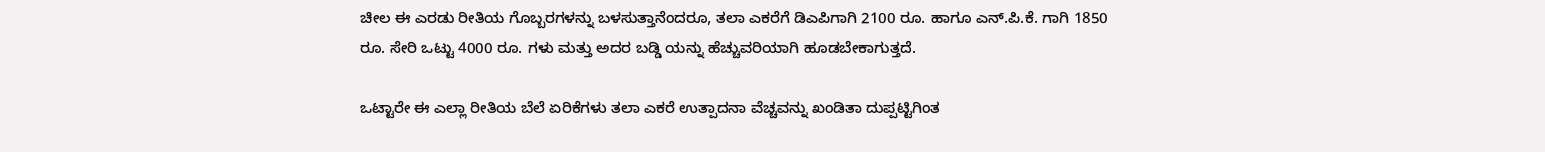ಚೀಲ ಈ ಎರಡು ರೀತಿಯ ಗೊಬ್ಬರಗಳನ್ನು ಬಳಸುತ್ತಾನೆಂದರೂ, ತಲಾ ಎಕರೆಗೆ ಡಿಎಪಿಗಾಗಿ 2100 ರೂ. ಹಾಗೂ ಎನ್.ಪಿ.ಕೆ. ಗಾಗಿ 1850 ರೂ. ಸೇರಿ ಒಟ್ಟು 4000 ರೂ. ಗಳು ಮತ್ತು ಅದರ ಬಡ್ಡಿ ಯನ್ನು ಹೆಚ್ಚುವರಿಯಾಗಿ ಹೂಡಬೇಕಾಗುತ್ತದೆ.

ಒಟ್ಟಾರೇ ಈ ಎಲ್ಲಾ ರೀತಿಯ ಬೆಲೆ ಏರಿಕೆಗಳು ತಲಾ ಎಕರೆ ಉತ್ಪಾದನಾ ವೆಚ್ಚವನ್ನು ಖಂಡಿತಾ ದುಪ್ಪಟ್ಟಿಗಿಂತ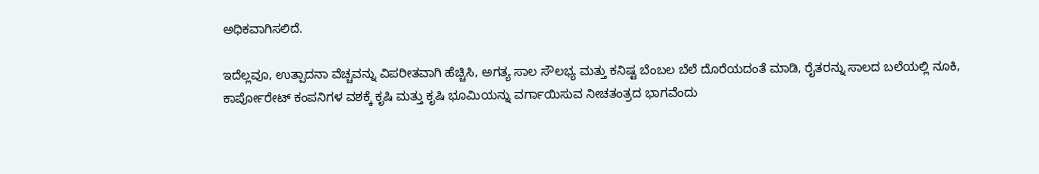ಅಧಿಕವಾಗಿಸಲಿದೆ.

ಇದೆಲ್ಲವೂ, ಉತ್ಪಾದನಾ ವೆಚ್ಚವನ್ನು ವಿಪರೀತವಾಗಿ ಹೆಚ್ಚಿಸಿ, ಅಗತ್ಯ ಸಾಲ ಸೌಲಭ್ಯ ಮತ್ತು ಕನಿಷ್ಟ ಬೆಂಬಲ ಬೆಲೆ ದೊರೆಯದಂತೆ ಮಾಡಿ, ರೈತರನ್ನು ಸಾಲದ ಬಲೆಯಲ್ಲಿ ನೂಕಿ, ಕಾರ್ಪೋರೇಟ್ ಕಂಪನಿಗಳ ವಶಕ್ಕೆ ಕೃಷಿ ಮತ್ತು ಕೃಷಿ ಭೂಮಿಯನ್ನು ವರ್ಗಾಯಿಸುವ ನೀಚತಂತ್ರದ ಭಾಗವೆಂದು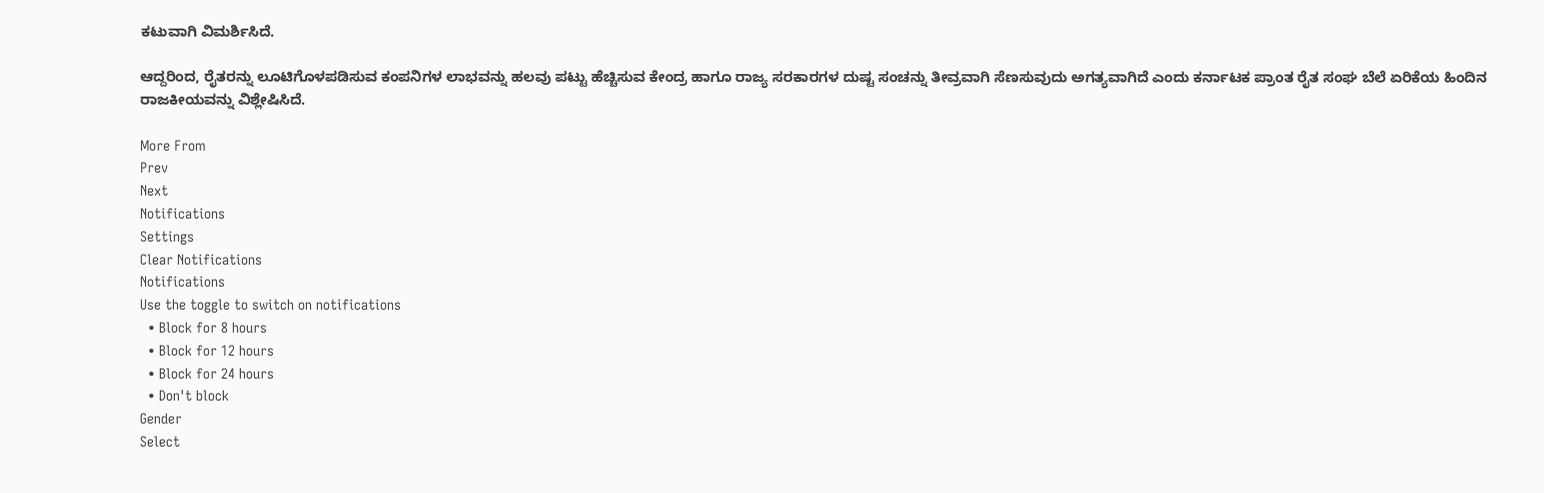ಕಟುವಾಗಿ ವಿಮರ್ಶಿಸಿದೆ.

ಆದ್ದರಿಂದ, ರೈತರನ್ನು ಲೂಟಿಗೊಳಪಡಿಸುವ ಕಂಪನಿಗಳ ಲಾಭವನ್ನು ಹಲವು ಪಟ್ಟು ಹೆಚ್ಚಿಸುವ ಕೇಂದ್ರ ಹಾಗೂ ರಾಜ್ಯ ಸರಕಾರಗಳ ದುಷ್ಟ ಸಂಚನ್ನು ತೀವ್ರವಾಗಿ ಸೆಣಸುವುದು ಅಗತ್ಯವಾಗಿದೆ ಎಂದು ಕರ್ನಾಟಕ ಪ್ರಾಂತ ರೈತ ಸಂಘ ಬೆಲೆ ಏರಿಕೆಯ ಹಿಂದಿನ ರಾಜಕೀಯವನ್ನು ವಿಶ್ಲೇಷಿಸಿದೆ.

More From
Prev
Next
Notifications
Settings
Clear Notifications
Notifications
Use the toggle to switch on notifications
  • Block for 8 hours
  • Block for 12 hours
  • Block for 24 hours
  • Don't block
Gender
Select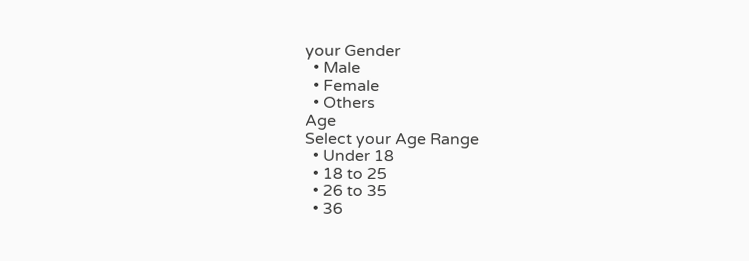your Gender
  • Male
  • Female
  • Others
Age
Select your Age Range
  • Under 18
  • 18 to 25
  • 26 to 35
  • 36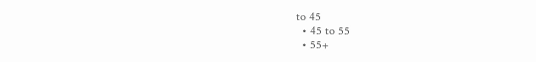to 45
  • 45 to 55
  • 55+